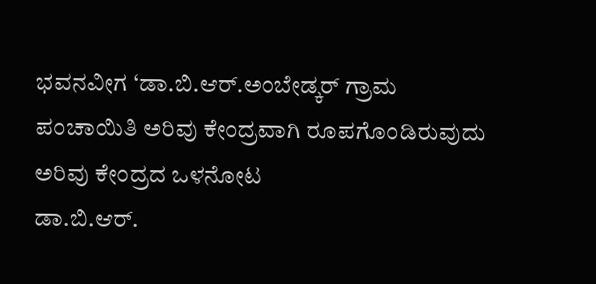ಭವನವೀಗ ‘ಡಾ.ಬಿ.ಆರ್.ಅಂಬೇಡ್ಕರ್ ಗ್ರಾಮ ಪಂಚಾಯಿತಿ ಅರಿವು ಕೇಂದ್ರವಾಗಿ ರೂಪಗೊಂಡಿರುವುದು
ಅರಿವು ಕೇಂದ್ರದ ಒಳನೋಟ
ಡಾ.ಬಿ.ಆರ್.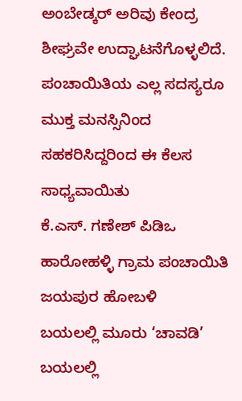ಅಂಬೇಡ್ಕರ್ ಅರಿವು ಕೇಂದ್ರ ಶೀಘ್ರವೇ ಉದ್ಘಾಟನೆಗೊಳ್ಳಲಿದೆ. ಪಂಚಾಯಿತಿಯ ಎಲ್ಲ ಸದಸ್ಯರೂ ಮುಕ್ತ ಮನಸ್ಸಿನಿಂದ ಸಹಕರಿಸಿದ್ದರಿಂದ ಈ ಕೆಲಸ ಸಾಧ್ಯವಾಯಿತು
ಕೆ.ಎಸ್. ಗಣೇಶ್ ಪಿಡಿಒ ಹಾರೋಹಳ್ಳಿ ಗ್ರಾಮ ಪಂಚಾಯಿತಿ ಜಯಪುರ ಹೋಬಳಿ
ಬಯಲಲ್ಲಿ ಮೂರು ‘ಚಾವಡಿ’
ಬಯಲಲ್ಲಿ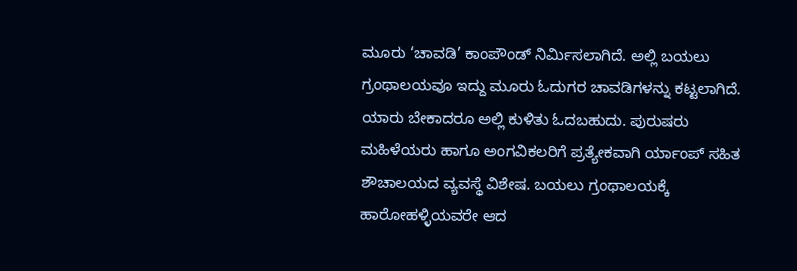ಮೂರು ‘ಚಾವಡಿ’ ಕಾಂಪೌಂಡ್ ನಿರ್ಮಿಸಲಾಗಿದೆ. ಅಲ್ಲಿ ಬಯಲು ಗ್ರಂಥಾಲಯವೂ ಇದ್ದು ಮೂರು ಓದುಗರ ಚಾವಡಿಗಳನ್ನು ಕಟ್ಟಲಾಗಿದೆ. ಯಾರು ಬೇಕಾದರೂ ಅಲ್ಲಿ ಕುಳಿತು ಓದಬಹುದು. ಪುರುಷರು ಮಹಿಳೆಯರು ಹಾಗೂ ಅಂಗವಿಕಲರಿಗೆ ಪ್ರತ್ಯೇಕವಾಗಿ ರ್ಯಾಂಪ್ ಸಹಿತ ಶೌಚಾಲಯದ ವ್ಯವಸ್ಥೆ ವಿಶೇಷ. ಬಯಲು ಗ್ರಂಥಾಲಯಕ್ಕೆ ಹಾರೋಹಳ್ಳಿಯವರೇ ಆದ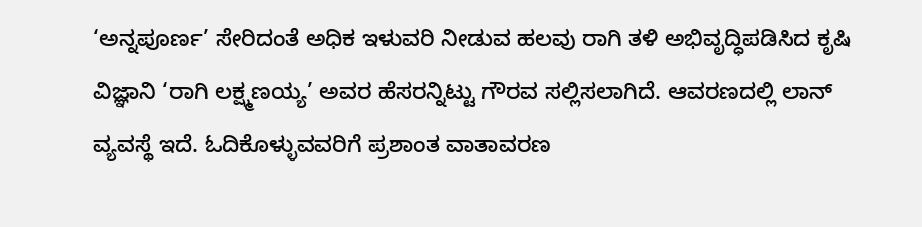‘ಅನ್ನಪೂರ್ಣ’ ಸೇರಿದಂತೆ ಅಧಿಕ ಇಳುವರಿ ನೀಡುವ ಹಲವು ರಾಗಿ ತಳಿ ಅಭಿವೃದ್ಧಿಪಡಿಸಿದ ಕೃಷಿ ವಿಜ್ಞಾನಿ ‘ರಾಗಿ ಲಕ್ಷ್ಮಣಯ್ಯ’ ಅವರ ಹೆಸರನ್ನಿಟ್ಟು ಗೌರವ ಸಲ್ಲಿಸಲಾಗಿದೆ. ಆವರಣದಲ್ಲಿ ಲಾನ್ ವ್ಯವಸ್ಥೆ ಇದೆ. ಓದಿಕೊಳ್ಳುವವರಿಗೆ ಪ್ರಶಾಂತ ವಾತಾವರಣ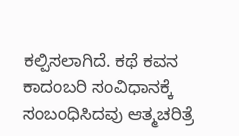ಕಲ್ಪಿಸಲಾಗಿದೆ. ಕಥೆ ಕವನ ಕಾದಂಬರಿ ಸಂವಿಧಾನಕ್ಕೆ ಸಂಬಂಧಿಸಿದವು ಆತ್ಮಚರಿತ್ರೆ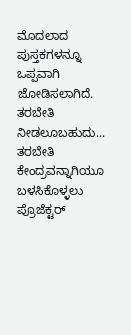ಮೊದಲಾದ ಪುಸ್ತಕಗಳನ್ನೂ ಒಪ್ಪವಾಗಿ ಜೋಡಿಸಲಾಗಿದೆ.
ತರಬೇತಿ ನೀಡಲೂಬಹುದು...
ತರಬೇತಿ ಕೇಂದ್ರವನ್ನಾಗಿಯೂ ಬಳಸಿಕೊಳ್ಳಲು ಪ್ರೊಜೆಕ್ಟರ್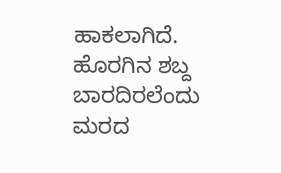ಹಾಕಲಾಗಿದೆ. ಹೊರಗಿನ ಶಬ್ದ ಬಾರದಿರಲೆಂದು ಮರದ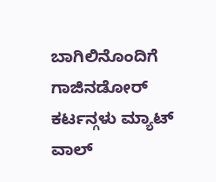ಬಾಗಿಲಿನೊಂದಿಗೆ ಗಾಜಿನಡೋರ್ ಕರ್ಟನ್ಗಳು ಮ್ಯಾಟ್ ವಾಲ್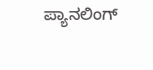ಪ್ಯಾನಲಿಂಗ್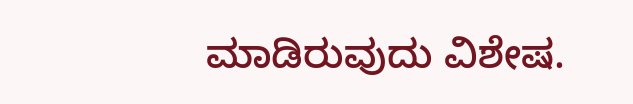ಮಾಡಿರುವುದು ವಿಶೇಷ.